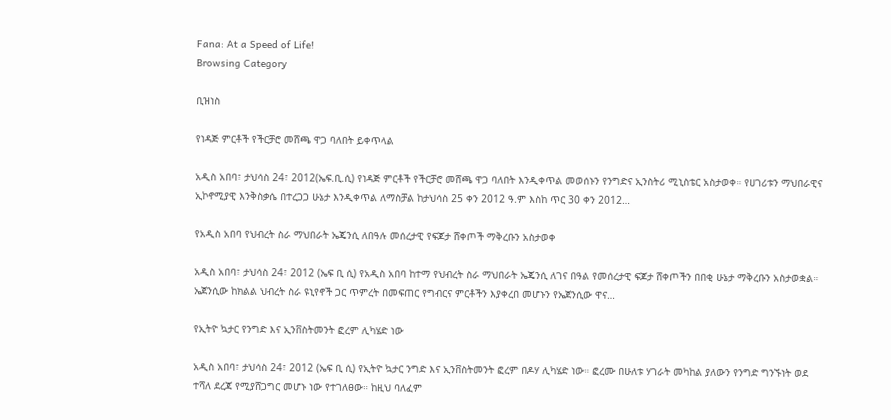Fana: At a Speed of Life!
Browsing Category

ቢዝነስ

የነዳጅ ምርቶች የችርቻሮ መሸጫ ዋጋ ባለበት ይቀጥላል

አዲስ አበባ፣ ታህሳስ 24፣ 2012(ኤፍ.ቢ.ሲ) የነዳጅ ምርቶች የችርቻሮ መሸጫ ዋጋ ባለበት እንዲቀጥል መወሰኑን የንግድና ኢንስትሪ ሚኒስቴር አስታወቀ። የሀገሪቱን ማህበራዊና ኢኮኖሚያዊ እንቅስቃሴ በተረጋጋ ሁኔታ እንዲቀጥል ለማስቻል ከታህሳስ 25 ቀን 2012 ዓ.ም እስከ ጥር 30 ቀን 2012…

የአዲስ አበባ የህብረት ስራ ማህበራት ኤጄንሲ ለበዓሉ መሰረታዊ የፍጆታ ሸቀጦች ማቅረቡን አስታወቀ

አዲስ አበባ፣ ታህሳስ 24፣ 2012 (ኤፍ ቢ ሲ) የአዲስ አበባ ከተማ የህብረት ስራ ማህበራት ኤጄንሲ ለገና በዓል የመሰረታዊ ፍጆታ ሸቀጦችን በበቂ ሁኔታ ማቅረቡን አስታወቋል። ኤጀንሲው ከክልል ህብረት ስራ ዩኒየኖች ጋር ጥምረት በመፍጠር የግብርና ምርቶችን እያቀረበ መሆኑን የኤጀንሲው ዋና…

የኢትዮ ኳታር የንግድ እና ኢንቨስትመንት ፎረም ሊካሄድ ነው

አዲስ አበባ፣ ታህሳስ 24፣ 2012 (ኤፍ ቢ ሲ) የኢትዮ ኳታር ንግድ እና ኢንቨስትመንት ፎረም በዶሃ ሊካሄድ ነው። ፎረሙ በሁለቱ ሃገራት መካከል ያለውን የንግድ ግንኙነት ወደ ተሻለ ደረጃ የሚያሸጋግር መሆኑ ነው የተገለፀው። ከዚህ ባለፈም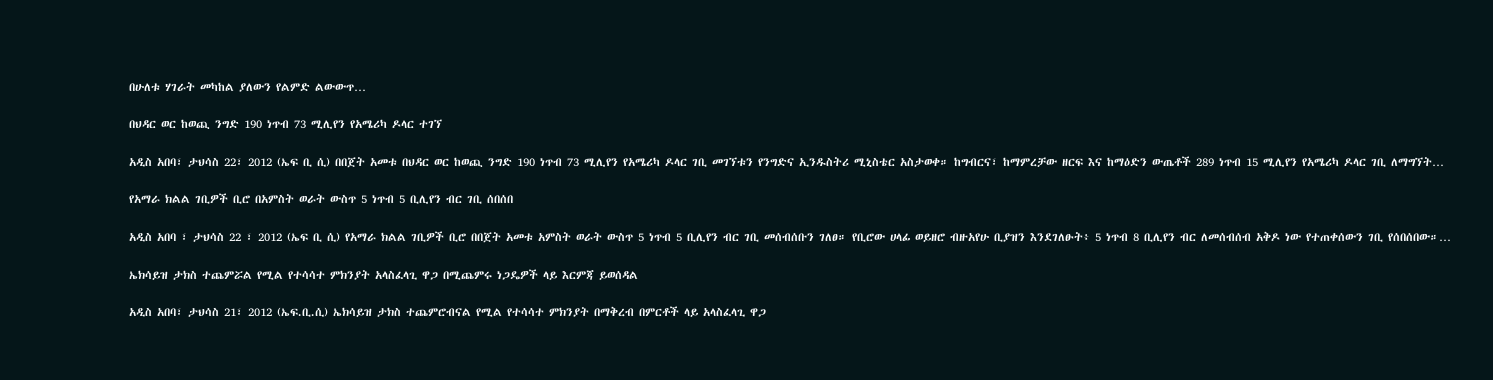በሁለቱ ሃገራት መካከል ያለውን የልምድ ልውውጥ…

በህዳር ወር ከወጪ ንግድ 190 ነጥብ 73 ሚሊየን የአሜሪካ ዶላር ተገኘ

አዲስ አበባ፣ ታህሳስ 22፣ 2012 (ኤፍ ቢ ሲ) በበጀት አመቱ በህዳር ወር ከወጪ ንግድ 190 ነጥብ 73 ሚሊየን የአሜሪካ ዶላር ገቢ መገኘቱን የንግድና ኢንዱስትሪ ሚኒስቴር አስታወቀ። ከግብርና፣ ከማምረቻው ዘርፍ እና ከማዕድን ውጤቶች 289 ነጥብ 15 ሚሊየን የአሜሪካ ዶላር ገቢ ለማግኘት…

የአማራ ክልል ገቢዎች ቢሮ በአምስት ወራት ውስጥ 5 ነጥብ 5 ቢሊየን ብር ገቢ ሰበሰበ

አዲስ አበባ ፣ ታህሳስ 22 ፣ 2012 (ኤፍ ቢ ሲ) የአማራ ክልል ገቢዎች ቢሮ በበጀት አመቱ አምስት ወራት ውስጥ 5 ነጥብ 5 ቢሊየን ብር ገቢ መሰብሰቡን ገለፀ። የቢሮው ሀላፊ ወይዘሮ ብዙአየሁ ቢያዝን እንደገለፁት፥ 5 ነጥብ 8 ቢሊየን ብር ለመሰብሰብ አቅዶ ነው የተጠቀሰውን ገቢ የሰበሰበው።…

ኤክሳይዝ ታክስ ተጨምሯል የሚል የተሳሳተ ምክንያት አላስፈላጊ ዋጋ በሚጨምሩ ነጋዴዎች ላይ እርምጃ ይወሰዳል

አዲስ አበባ፣ ታህሳስ 21፣ 2012 (ኤፍ.ቢ.ሲ) ኤክሳይዝ ታክስ ተጨምሮብናል የሚል የተሳሳተ ምክንያት በማቅረብ በምርቶች ላይ አላስፈላጊ ዋጋ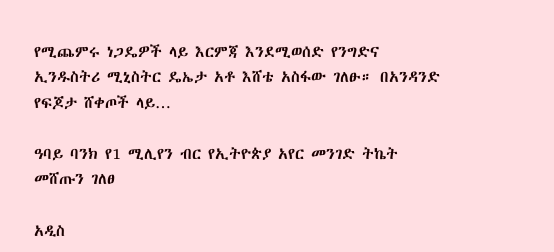የሚጨምሩ ነጋዴዎች ላይ እርምጃ እንደሚወሰድ የንግድና ኢንዱስትሪ ሚኒስትር ዴኤታ አቶ እሸቴ አስፋው ገለፁ። በአንዳንድ የፍጆታ ሸቀጦች ላይ…

ዓባይ ባንክ የ1 ሚሊየን ብር የኢትዮጵያ አየር መንገድ ትኬት መሸጡን ገለፀ

አዲስ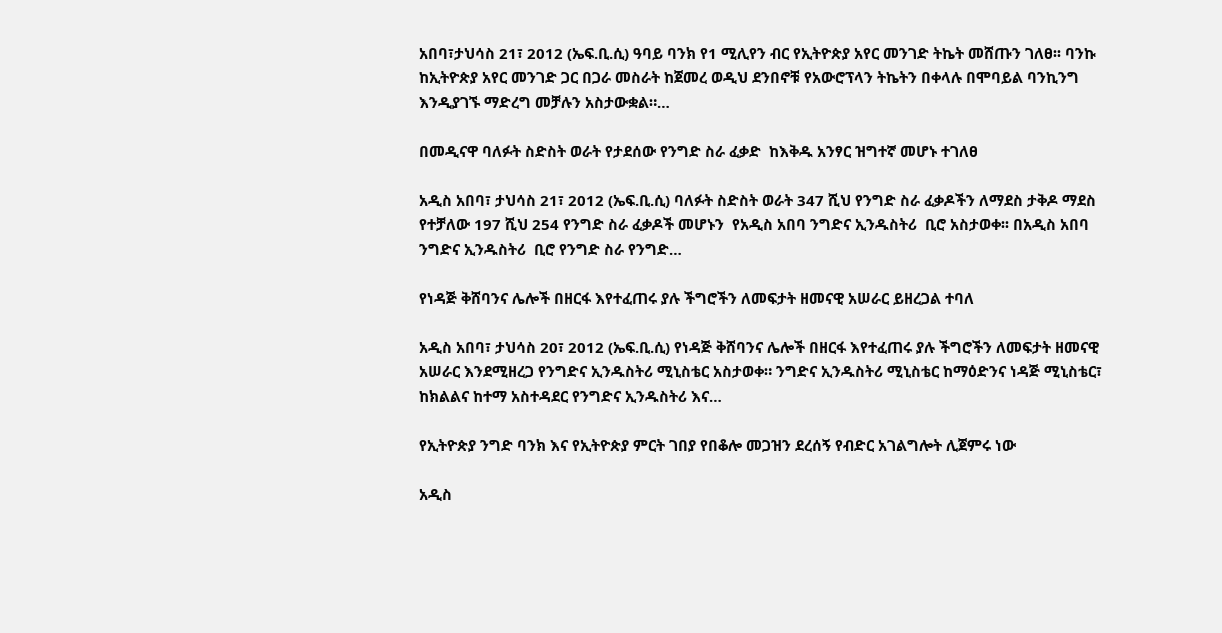አበባ፣ታህሳስ 21፣ 2012 (ኤፍ.ቢ.ሲ) ዓባይ ባንክ የ1 ሚሊየን ብር የኢትዮጵያ አየር መንገድ ትኬት መሸጡን ገለፀ፡፡ ባንኩ ከኢትዮጵያ አየር መንገድ ጋር በጋራ መስራት ከጀመረ ወዲህ ደንበኖቹ የአውሮፕላን ትኬትን በቀላሉ በሞባይል ባንኪንግ እንዲያገኙ ማድረግ መቻሉን አስታውቋል።…

በመዲናዋ ባለፉት ስድስት ወራት የታደሰው የንግድ ስራ ፈቃድ  ከእቅዱ አንፃር ዝግተኛ መሆኑ ተገለፀ

አዲስ አበባ፣ ታህሳስ 21፣ 2012 (ኤፍ.ቢ.ሲ) ባለፉት ስድስት ወራት 347 ሺህ የንግድ ስራ ፈቃዶችን ለማደስ ታቅዶ ማደስ የተቻለው 197 ሺህ 254 የንግድ ስራ ፈቃዶች መሆኑን  የአዲስ አበባ ንግድና ኢንዱስትሪ  ቢሮ አስታወቀ፡፡ በአዲስ አበባ ንግድና ኢንዱስትሪ  ቢሮ የንግድ ስራ የንግድ…

የነዳጅ ቅሸባንና ሌሎች በዘርፋ እየተፈጠሩ ያሉ ችግሮችን ለመፍታት ዘመናዊ አሠራር ይዘረጋል ተባለ

አዲስ አበባ፣ ታህሳስ 20፣ 2012 (ኤፍ.ቢ.ሲ) የነዳጅ ቅሸባንና ሌሎች በዘርፋ እየተፈጠሩ ያሉ ችግሮችን ለመፍታት ዘመናዊ አሠራር እንደሚዘረጋ የንግድና ኢንዱስትሪ ሚኒስቴር አስታወቀ። ንግድና ኢንዱስትሪ ሚኒስቴር ከማዕድንና ነዳጅ ሚኒስቴር፣ ከክልልና ከተማ አስተዳደር የንግድና ኢንዱስትሪ እና…

የኢትዮጵያ ንግድ ባንክ እና የኢትዮጵያ ምርት ገበያ የበቆሎ መጋዝን ደረሰኝ የብድር አገልግሎት ሊጀምሩ ነው

አዲስ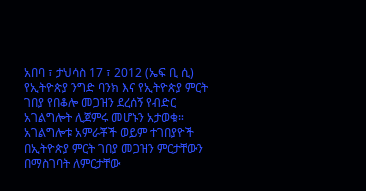አበባ ፣ ታህሳስ 17 ፣ 2012 (ኤፍ ቢ ሲ) የኢትዮጵያ ንግድ ባንክ እና የኢትዮጵያ ምርት ገበያ የበቆሎ መጋዝን ደረሰኝ የብድር አገልግሎት ሊጀምሩ መሆኑን አታወቁ። አገልግሎቱ አምራቾች ወይም ተገበያዮች በኢትዮጵያ ምርት ገበያ መጋዝን ምርታቸውን በማስገባት ለምርታቸው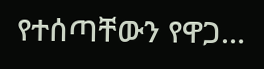የተሰጣቸውን የዋጋ…